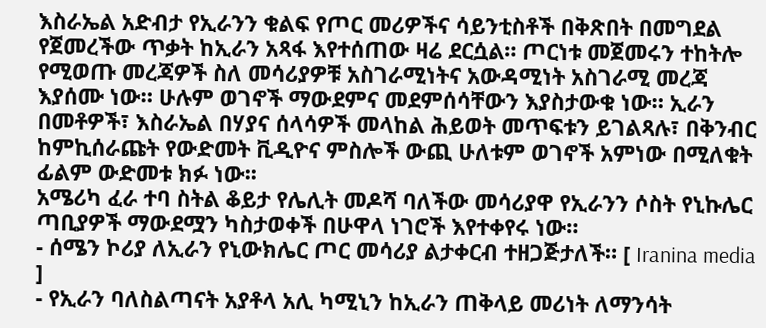እስራኤል አድብታ የኢራንን ቁልፍ የጦር መሪዎችና ሳይንቲስቶች በቅጽበት በመግደል የጀመረችው ጥቃት ከኢራን አጻፋ እየተሰጠው ዛሬ ደርሷል። ጦርነቱ መጀመሩን ተከትሎ የሚወጡ መረጃዎች ስለ መሳሪያዎቹ አስገራሚነትና አውዳሚነት አስገራሚ መረጃ እያሰሙ ነው። ሁሉም ወገኖች ማውደምና መደምሰሳቸውን እያስታውቁ ነው። ኢራን በመቶዎች፣ እስራኤል በሃያና ሰላሳዎች መላከል ሕይወት መጥፍቱን ይገልጻሉ፣ በቅንብር ከምኪሰራጩት የውድመት ቪዲዮና ምስሎች ውጪ ሁለቱም ወገኖች አምነው በሚለቁት ፊልም ውድመቱ ክፉ ነው፡፡
አሜሪካ ፈራ ተባ ስትል ቆይታ የሌሊት መዶሻ ባለችው መሳሪያዋ የኢራንን ሶስት የኒኩሌር ጣቢያዎች ማውደሟን ካስታወቀች በሁዋላ ነገሮች እየተቀየሩ ነው።
- ሰሜን ኮሪያ ለኢራን የኒውክሌር ጦር መሳሪያ ልታቀርብ ተዘጋጅታለች። [ Iranina media ]
- የኢራን ባለስልጣናት አያቶላ አሊ ካሚኒን ከኢራን ጠቅላይ መሪነት ለማንሳት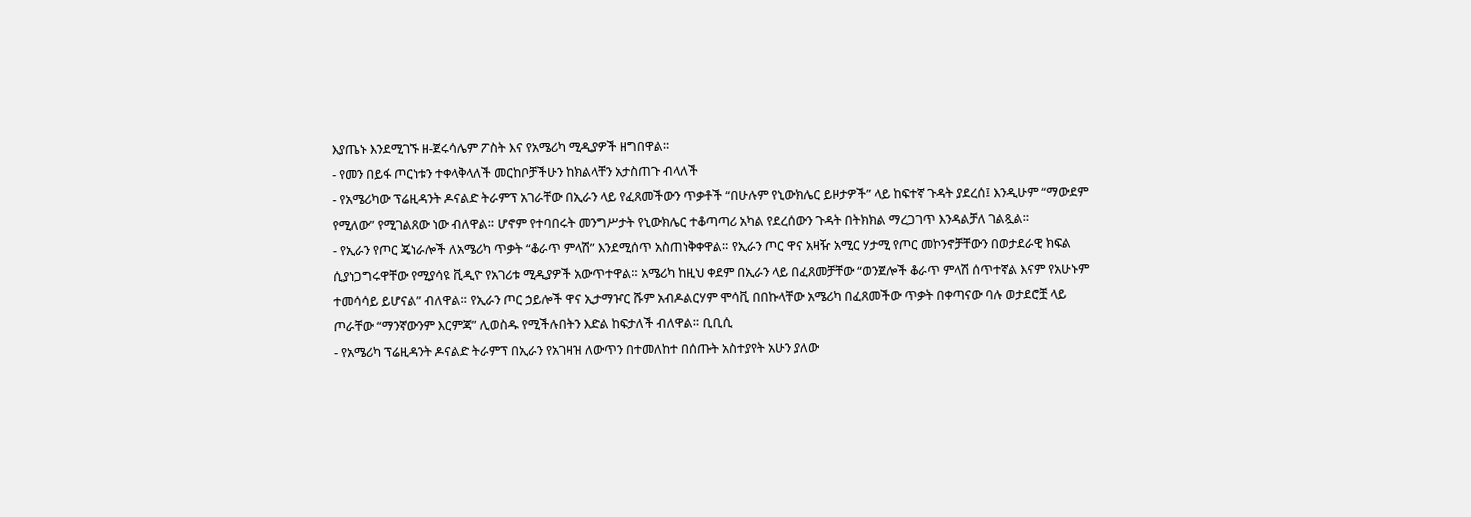እያጤኑ እንደሚገኙ ዘ-ጀሩሳሌም ፖስት እና የአሜሪካ ሚዲያዎች ዘግበዋል።
- የመን በይፋ ጦርነቱን ተቀላቅላለች መርከቦቻችሁን ከክልላቸን አታስጠጉ ብላለች
- የአሜሪካው ፕሬዚዳንት ዶናልድ ትራምፕ አገራቸው በኢራን ላይ የፈጸመችውን ጥቃቶች “በሁሉም የኒውክሌር ይዞታዎች” ላይ ከፍተኛ ጉዳት ያደረሰ፤ እንዲሁም “ማውደም የሚለው” የሚገልጸው ነው ብለዋል። ሆኖም የተባበሩት መንግሥታት የኒውክሌር ተቆጣጣሪ አካል የደረሰውን ጉዳት በትክክል ማረጋገጥ እንዳልቻለ ገልጿል።
- የኢራን የጦር ጄነራሎች ለአሜሪካ ጥቃት “ቆራጥ ምላሽ” እንደሚሰጥ አስጠነቅቀዋል። የኢራን ጦር ዋና አዛዥ አሚር ሃታሚ የጦር መኮንኖቻቸውን በወታደራዊ ክፍል ሲያነጋግሩዋቸው የሚያሳዩ ቪዲዮ የአገሪቱ ሚዲያዎች አውጥተዋል። አሜሪካ ከዚህ ቀደም በኢራን ላይ በፈጸመቻቸው “ወንጀሎች ቆራጥ ምላሽ ሰጥተኛል እናም የአሁኑም ተመሳሳይ ይሆናል” ብለዋል። የኢራን ጦር ኃይሎች ዋና ኢታማዦር ሹም አብዶልርሃም ሞሳቪ በበኩላቸው አሜሪካ በፈጸመችው ጥቃት በቀጣናው ባሉ ወታደሮቿ ላይ ጦራቸው “ማንኛውንም እርምጃ” ሊወስዱ የሚችሉበትን እድል ከፍታለች ብለዋል። ቢቢሲ
- የአሜሪካ ፕሬዚዳንት ዶናልድ ትራምፕ በኢራን የአገዛዝ ለውጥን በተመለከተ በሰጡት አስተያየት አሁን ያለው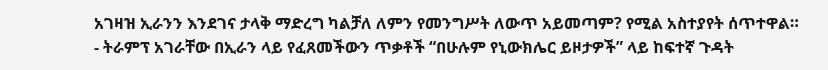አገዛዝ ኢራንን እንደገና ታላቅ ማድረግ ካልቻለ ለምን የመንግሥት ለውጥ አይመጣም? የሚል አስተያየት ሰጥተዋል።
- ትራምፕ አገራቸው በኢራን ላይ የፈጸመችውን ጥቃቶች “በሁሉም የኒውክሌር ይዞታዎች” ላይ ከፍተኛ ጉዳት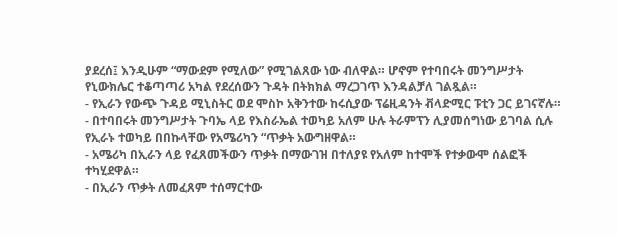ያደረሰ፤ እንዲሁም “ማውደም የሚለው” የሚገልጸው ነው ብለዋል። ሆኖም የተባበሩት መንግሥታት የኒውክሌር ተቆጣጣሪ አካል የደረሰውን ጉዳት በትክክል ማረጋገጥ እንዳልቻለ ገልጿል።
- የኢራን የውጭ ጉዳይ ሚኒስትር ወደ ሞስኮ አቅንተው ከሩሲያው ፕሬዚዳንት ቭላድሚር ፑቲን ጋር ይገናኛሉ።
- በተባበሩት መንግሥታት ጉባኤ ላይ የእስራኤል ተወካይ አለም ሁሉ ትራምፕን ሊያመሰግነው ይገባል ሲሉ የኢራኑ ተወካይ በበኩላቸው የአሜሪካን “ጥቃት አውግዘዋል።
- አሜሪካ በኢራን ላይ የፈጸመችውን ጥቃት በማውገዝ በተለያዩ የአለም ከተሞች የተቃውሞ ሰልፎች ተካሂደዋል።
- በኢራን ጥቃት ለመፈጸም ተሰማርተው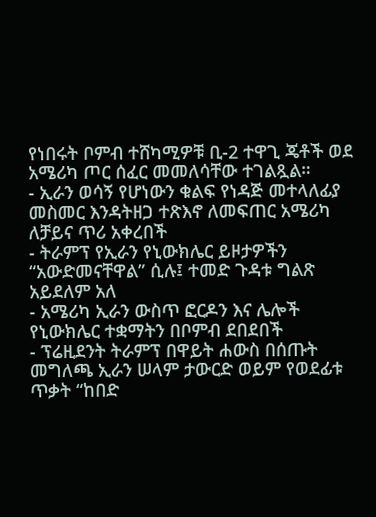የነበሩት ቦምብ ተሸካሚዎቹ ቢ-2 ተዋጊ ጄቶች ወደ አሜሪካ ጦር ሰፈር መመለሳቸው ተገልጿል።
- ኢራን ወሳኝ የሆነውን ቁልፍ የነዳጅ መተላለፊያ መስመር እንዳትዘጋ ተጽእኖ ለመፍጠር አሜሪካ ለቻይና ጥሪ አቀረበች
- ትራምፕ የኢራን የኒውክሌር ይዞታዎችን “አውድመናቸዋል” ሲሉ፤ ተመድ ጉዳቱ ግልጽ አይደለም አለ
- አሜሪካ ኢራን ውስጥ ፎርዶን እና ሌሎች የኒውክሌር ተቋማትን በቦምብ ደበደበች
- ፕሬዚደንት ትራምፕ በዋይት ሐውስ በሰጡት መግለጫ ኢራን ሠላም ታውርድ ወይም የወደፊቱ ጥቃት “ከበድ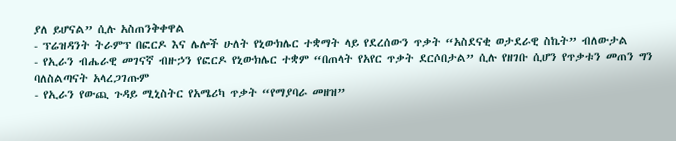ያለ ይሆናል” ሲሉ አስጠንቅቀዋል
- ፕሬዝዳንት ትራምፕ በፎርዶ እና ሌሎች ሁለት የኒውክሌር ተቋማት ላይ የደረሰውን ጥቃት “አስደናቂ ወታደራዊ ስኬት” ብለውታል
- የኢራን ብሔራዊ መገናኛ ብዙኃን የፎርዶ የኒውክሌር ተቋም “በጠላት የአየር ጥቃት ደርሶበታል” ሲሉ የዘገቡ ሲሆን የጥቃቱን መጠን ግን ባለስልጣናት አላረጋገጡም
- የኢራን የውጪ ጉዳይ ሚኒስትር የአሜሪካ ጥቃት “የማያባራ መዘዝ”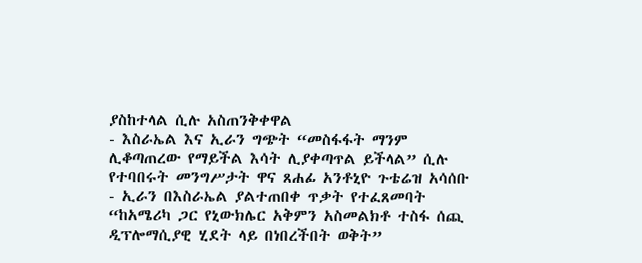ያስከተላል ሲሉ አስጠንቅቀዋል
- እስራኤል እና ኢራን ግጭት “መስፋፋት ማንም ሊቆጣጠረው የማይችል እሳት ሊያቀጣጥል ይችላል” ሲሉ የተባበሩት መንግሥታት ዋና ጸሐፊ አንቶኒዮ ጉቴሬዝ አሳሰቡ
- ኢራን በእስራኤል ያልተጠበቀ ጥቃት የተፈጸመባት “ከአሜሪካ ጋር የኒውክሌር አቅምን አስመልክቶ ተስፋ ሰጪ ዲፕሎማሲያዊ ሂደት ላይ በነበረችበት ወቅት”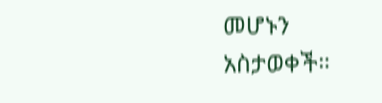መሆኑን አስታወቀች።